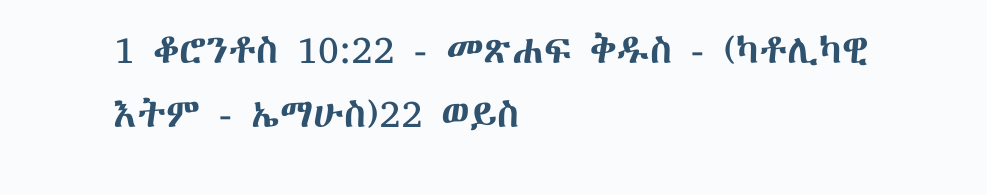1 ቆሮንቶስ 10:22 - መጽሐፍ ቅዱስ - (ካቶሊካዊ እትም - ኤማሁስ)22 ወይስ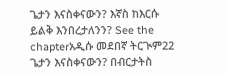ጌታን እናስቀናውን? እኛስ ከእርሱ ይልቅ እንበረታለንን? See the chapterአዲሱ መደበኛ ትርጒም22 ጌታን እናስቀናውን? በብርታትስ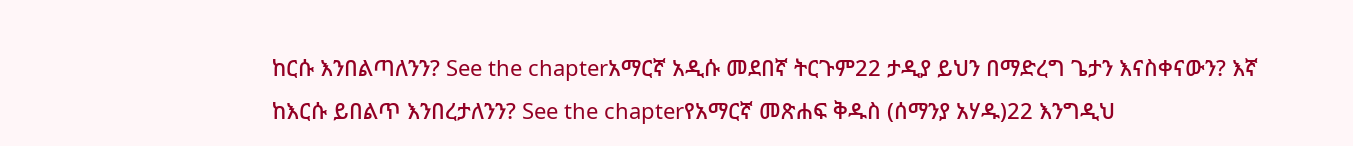ከርሱ እንበልጣለንን? See the chapterአማርኛ አዲሱ መደበኛ ትርጉም22 ታዲያ ይህን በማድረግ ጌታን እናስቀናውን? እኛ ከእርሱ ይበልጥ እንበረታለንን? See the chapterየአማርኛ መጽሐፍ ቅዱስ (ሰማንያ አሃዱ)22 እንግዲህ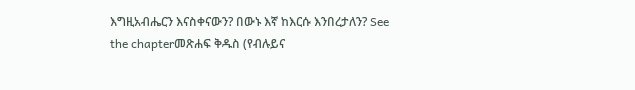እግዚአብሔርን እናስቀናውን? በውኑ እኛ ከእርሱ እንበረታለን? See the chapterመጽሐፍ ቅዱስ (የብሉይና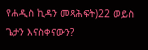የሐዲስ ኪዳን መጻሕፍት)22 ወይስ ጌታን እናስቀናውን?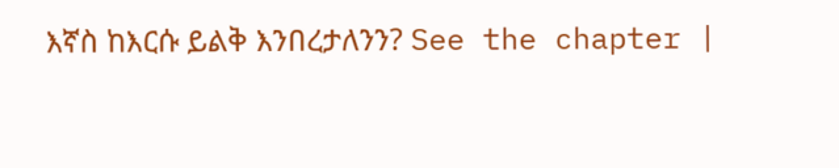እኛስ ከእርሱ ይልቅ እንበረታለንን? See the chapter |